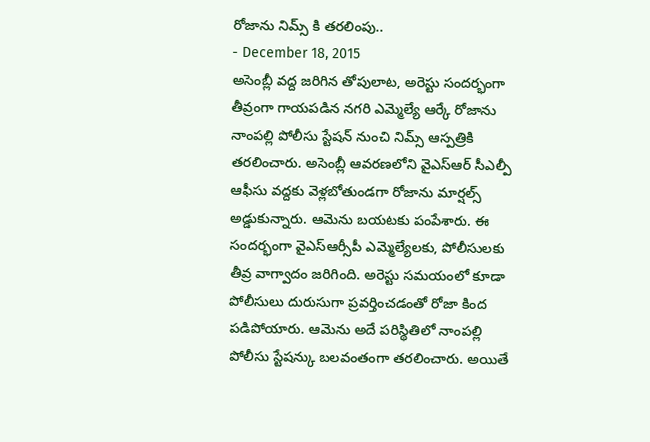రోజాను నిమ్స్ కి తరలింపు..
- December 18, 2015
అసెంబ్లీ వద్ద జరిగిన తోపులాట, అరెస్టు సందర్భంగా తీవ్రంగా గాయపడిన నగరి ఎమ్మెల్యే ఆర్కే రోజాను నాంపల్లి పోలీసు స్టేషన్ నుంచి నిమ్స్ ఆస్పత్రికి తరలించారు. అసెంబ్లీ ఆవరణలోని వైఎస్ఆర్ సీఎల్పీ ఆఫీసు వద్దకు వెళ్లబోతుండగా రోజాను మార్షల్స్ అడ్డుకున్నారు. ఆమెను బయటకు పంపేశారు. ఈ సందర్భంగా వైఎస్ఆర్సీపీ ఎమ్మెల్యేలకు, పోలీసులకు తీవ్ర వాగ్వాదం జరిగింది. అరెస్టు సమయంలో కూడా పోలీసులు దురుసుగా ప్రవర్తించడంతో రోజా కింద పడిపోయారు. ఆమెను అదే పరిస్థితిలో నాంపల్లి పోలీసు స్టేషన్కు బలవంతంగా తరలించారు. అయితే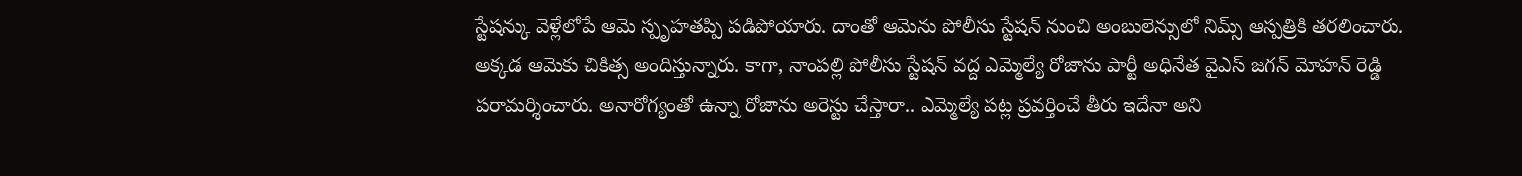స్టేషన్కు వెళ్లేలోపే ఆమె స్పృహతప్పి పడిపోయారు. దాంతో ఆమెను పోలీసు స్టేషన్ నుంచి అంబులెన్సులో నిమ్స్ ఆస్పత్రికి తరలించారు. అక్కడ ఆమెకు చికిత్స అందిస్తున్నారు. కాగా, నాంపల్లి పోలీసు స్టేషన్ వద్ద ఎమ్మెల్యే రోజాను పార్టీ అధినేత వైఎస్ జగన్ మోహన్ రెడ్డి పరామర్శించారు. అనారోగ్యంతో ఉన్నా రోజాను అరెస్టు చేస్తారా.. ఎమ్మెల్యే పట్ల ప్రవర్తించే తీరు ఇదేనా అని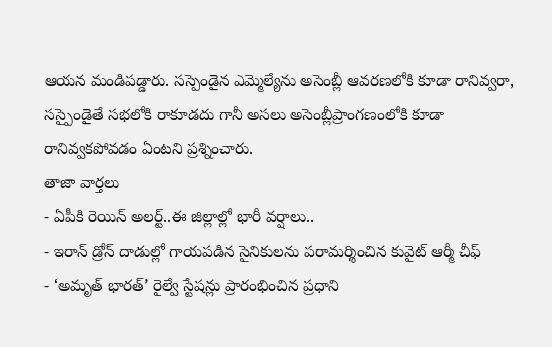ఆయన మండిపడ్డారు. సస్పెండైన ఎమ్మెల్యేను అసెంబ్లీ ఆవరణలోకి కూడా రానివ్వరా, సస్పైండైతే సభలోకి రాకూడదు గానీ అసలు అసెంబ్లీప్రాంగణంలోకి కూడా రానివ్వకపోవడం ఏంటని ప్రశ్నించారు.
తాజా వార్తలు
- ఏపీకి రెయిన్ అలర్ట్..ఈ జిల్లాల్లో భారీ వర్షాలు..
- ఇరాన్ డ్రోన్ దాడుల్లో గాయపడిన సైనికులను పరామర్శించిన కువైట్ ఆర్మీ చీఫ్
- ‘అమృత్ భారత్’ రైల్వే స్టేషన్లు ప్రారంభించిన ప్రధాని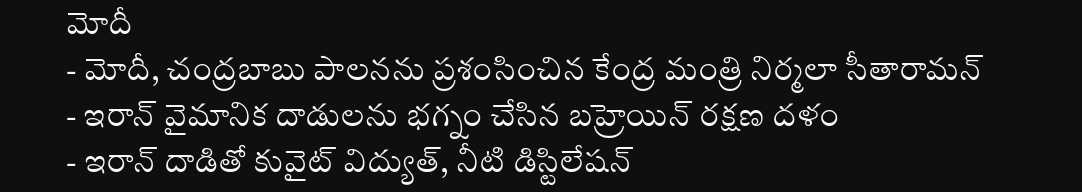మోదీ
- మోదీ, చంద్రబాబు పాలనను ప్రశంసించిన కేంద్ర మంత్రి నిర్మలా సీతారామన్
- ఇరాన్ వైమానిక దాడులను భగ్నం చేసిన బహ్రెయిన్ రక్షణ దళం
- ఇరాన్ దాడితో కువైట్ విద్యుత్, నీటి డిస్టిలేషన్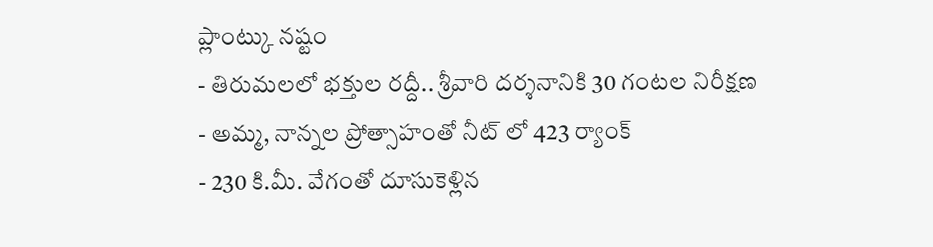ప్లాంట్కు నష్టం
- తిరుమలలో భక్తుల రద్దీ.. శ్రీవారి దర్శనానికి 30 గంటల నిరీక్షణ
- అమ్మ, నాన్నల ప్రోత్సాహంతో నీట్ లో 423 ర్యాంక్
- 230 కి.మీ. వేగంతో దూసుకెళ్లిన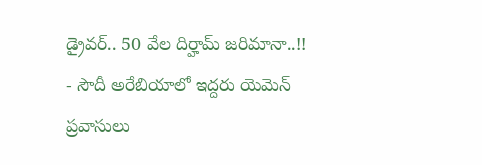డ్రైవర్.. 50 వేల దిర్హామ్ జరిమానా..!!
- సౌదీ అరేబియాలో ఇద్దరు యెమెన్ ప్రవాసులు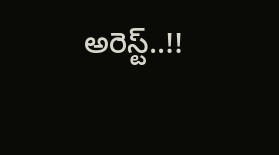అరెస్ట్..!!